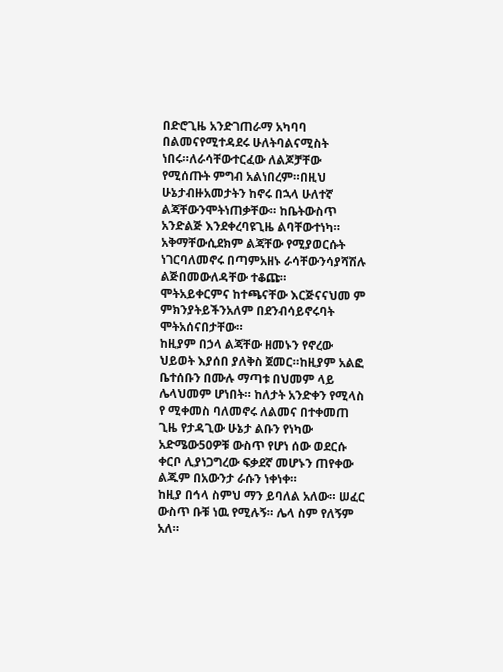በድሮጊዜ አንድገጠራማ አካባባ በልመናየሚተዳደሩ ሁለትባልናሚስት ነበሩ።ለራሳቸውተርፈው ለልጆቻቸው የሚሰጡት ምግብ አልነበረም።በዚህ ሁኔታብዙአመታትን ከኖሩ በኋላ ሁለተኛ ልጃቸውንሞትነጠቃቸው። ከቤትውስጥ አንድልጅ እንደቀረባዩጊዜ ልባቸውተነካ። አቅማቸውሲደክም ልጃቸው የሚያወርሱት ነገርባለመኖሩ በጣምአዘኑ ራሳቸውንሳያሻሽሉ ልጅበመውለዳቸው ተቆጩ።
ሞትአይቀርምና ከተጫናቸው እርጅናናህመ ም ምክንያትይችንአለም በደንብሳይኖሩባት ሞትአሰናበታቸው።
ከዚያም በኃላ ልጃቸው ዘመኑን የኖረው ህይወት እያሰበ ያለቅስ ጀመር።ከዚያም አልፎ ቤተሰቡን በሙሉ ማጣቱ በህመም ላይ ሌላህመም ሆነበት። ከለታት አንድቀን የሚላስ የ ሚቀመስ ባለመኖሩ ለልመና በተቀመጠ ጊዜ የታዳጊው ሁኔታ ልቡን የነካው አድሜው50ዎቹ ውስጥ የሆነ ሰው ወደርሱ ቀርቦ ሊያነጋግረው ፍቃደኛ መሆኑን ጠየቀው ልጁም በአውንታ ራሱን ነቀነቀ።
ከዚያ በኅላ ስምህ ማን ይባለል አለው። ሠፈር ውስጥ ቡቹ ነዉ የሚሉኝ። ሌላ ስም የለኝም አለ።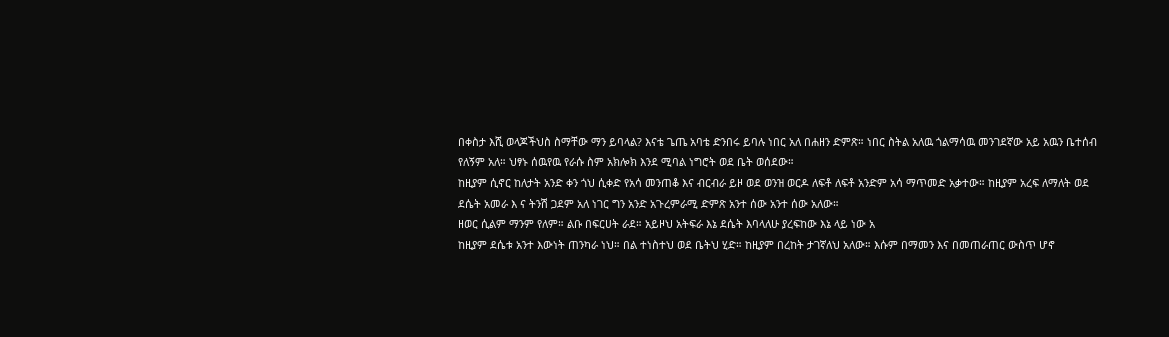በቀስታ እሺ ወላጆችህስ ስማቸው ማን ይባላል? እናቴ ጌጤ አባቴ ድንበሩ ይባሉ ነበር አለ በሐዘን ድምጽ። ነበር ስትል አለዉ ጎልማሳዉ መንገደኛው አይ አዉን ቤተሰብ የለኝም አለ። ህፃኑ ሰዉየዉ የራሱ ስም አክሎክ እንደ ሚባል ነግሮት ወደ ቤት ወሰደው።
ከዚያም ሲኖር ከለታት አንድ ቀን ጎህ ሲቀድ የአሳ መንጠቆ እና ብርብራ ይዞ ወደ ወንዝ ወርዶ ለፍቶ ለፍቶ አንድም አሳ ማጥመድ አቃተው። ከዚያም አረፍ ለማለት ወደ ደሴት አመራ እ ና ትንሽ ጋደም አለ ነገር ግን አንድ አጉረምራሚ ድምጽ አንተ ሰው አንተ ሰው አለው።
ዘወር ሲልም ማንም የለም። ልቡ በፍርሀት ራደ። አይዞህ አትፍራ እኔ ደሴት እባላለሁ ያረፍከው እኔ ላይ ነው አ
ከዚያም ደሴቱ አንተ እውነት ጠንካራ ነህ። በል ተነስተህ ወደ ቤትህ ሂድ። ከዚያም በረከት ታገኛለህ አለው። እሱም በማመን እና በመጠራጠር ውስጥ ሆኖ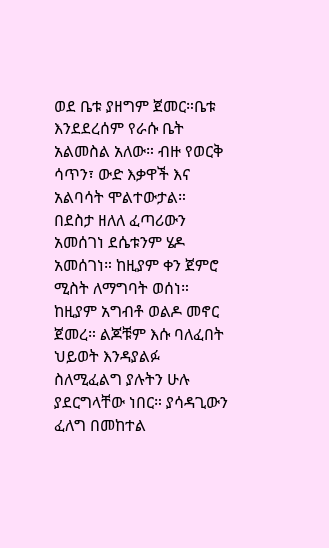ወደ ቤቱ ያዘግም ጀመር።ቤቱ እንደደረሰም የራሱ ቤት አልመስል አለው። ብዙ የወርቅ ሳጥን፣ ውድ እቃዋች እና አልባሳት ሞልተውታል። በደስታ ዘለለ ፈጣሪውን አመሰገነ ደሴቱንም ሄዶ አመሰገነ። ከዚያም ቀን ጀምሮ ሚስት ለማግባት ወሰነ።
ከዚያም አግብቶ ወልዶ መኖር ጀመረ። ልጆቹም እሱ ባለፈበት ህይወት እንዳያልፉ ስለሚፈልግ ያሉትን ሁሉ ያደርግላቸው ነበር። ያሳዳጊውን ፈለግ በመከተል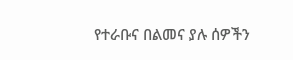የተራቡና በልመና ያሉ ሰዎችን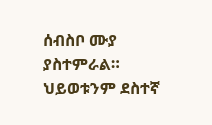ሰብስቦ ሙያ ያስተምራል። ህይወቱንም ደስተኛ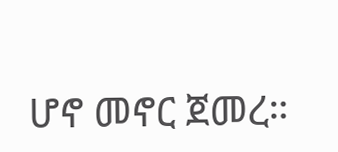ሆኖ መኖር ጀመረ።